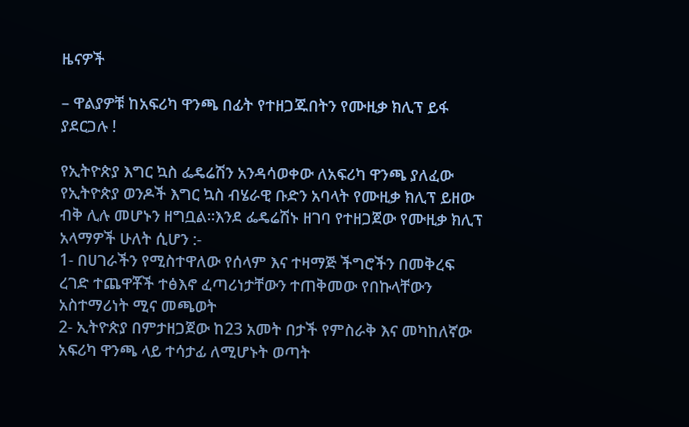ዜናዎች

– ዋልያዎቹ ከአፍሪካ ዋንጫ በፊት የተዘጋጁበትን የሙዚቃ ክሊፕ ይፋ ያደርጋሉ !

የኢትዮጵያ እግር ኳስ ፌዴሬሽን አንዳሳወቀው ለአፍሪካ ዋንጫ ያለፈው የኢትዮጵያ ወንዶች እግር ኳስ ብሄራዊ ቡድን አባላት የሙዚቃ ክሊፕ ይዘው ብቅ ሊሉ መሆኑን ዘግቧል።እንደ ፌዴሬሽኑ ዘገባ የተዘጋጀው የሙዚቃ ክሊፕ አላማዎች ሁለት ሲሆን :-
1- በሀገራችን የሚስተዋለው የሰላም እና ተዛማጅ ችግሮችን በመቅረፍ ረገድ ተጨዋቾች ተፅእኖ ፈጣሪነታቸውን ተጠቅመው የበኩላቸውን አስተማሪነት ሚና መጫወት
2- ኢትዮጵያ በምታዘጋጀው ከ23 አመት በታች የምስራቅ እና መካከለኛው አፍሪካ ዋንጫ ላይ ተሳታፊ ለሚሆኑት ወጣት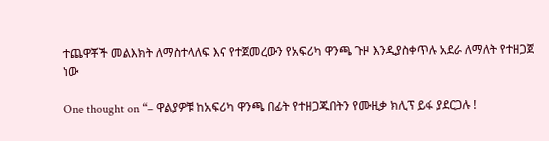ተጨዋቾች መልእክት ለማስተላለፍ እና የተጀመረውን የአፍሪካ ዋንጫ ጉዞ እንዲያስቀጥሉ አደራ ለማለት የተዘጋጀ ነው

One thought on “– ዋልያዎቹ ከአፍሪካ ዋንጫ በፊት የተዘጋጁበትን የሙዚቃ ክሊፕ ይፋ ያደርጋሉ !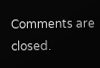Comments are closed.